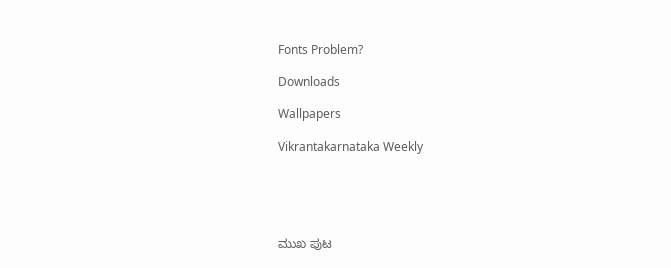Fonts Problem?

Downloads

Wallpapers

Vikrantakarnataka Weekly





ಮುಖ ಪುಟ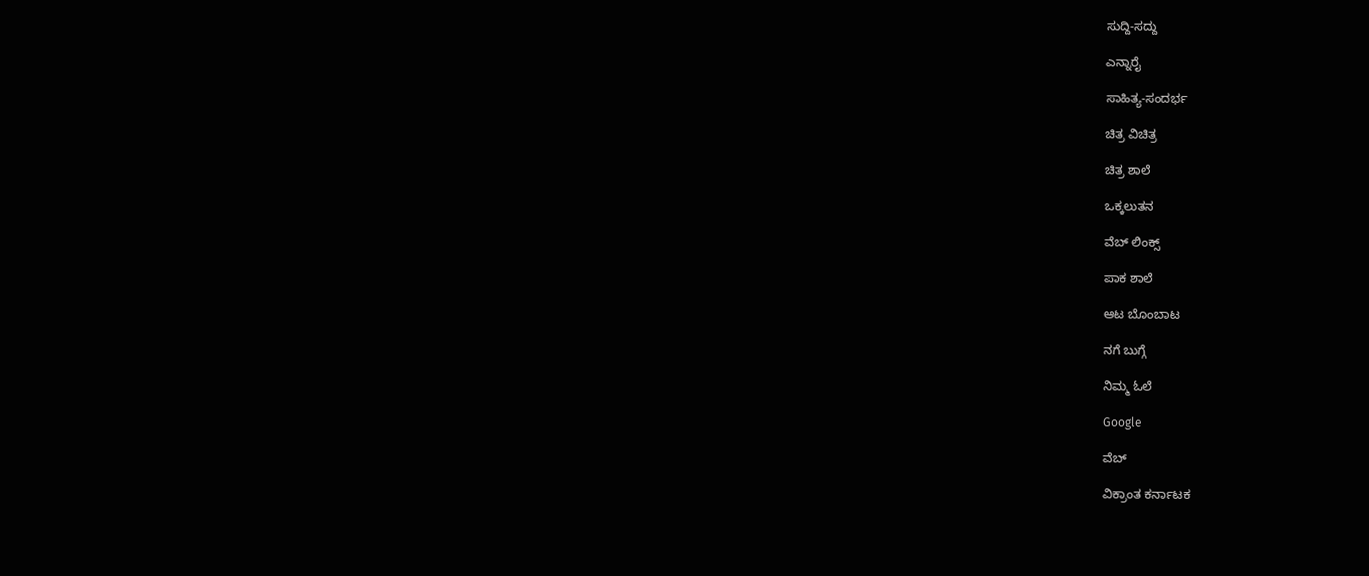ಸುದ್ದಿ-ಸದ್ದು

ಎನ್ನಾರೈ

ಸಾಹಿತ್ಯ-ಸಂದರ್ಭ

ಚಿತ್ರ ವಿಚಿತ್ರ

ಚಿತ್ರ ಶಾಲೆ

ಒಕ್ಕಲುತನ

ವೆಬ್ ಲಿಂಕ್ಸ್

ಪಾಕ ಶಾಲೆ

ಆಟ ಬೊಂಬಾಟ

ನಗೆ ಬುಗ್ಗೆ

ನಿಮ್ಮ ಓಲೆ

Google

ವೆಬ್

ವಿಕ್ರಾಂತ ಕರ್ನಾಟಕ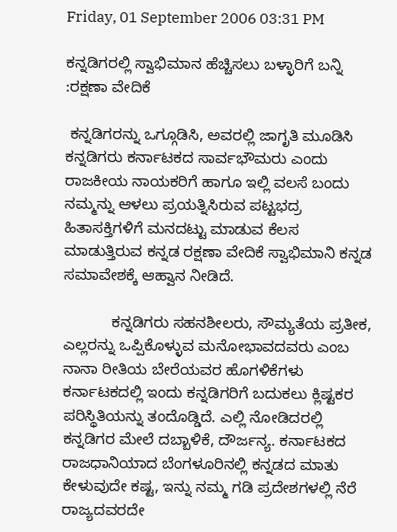Friday, 01 September 2006 03:31 PM

ಕನ್ನಡಿಗರಲ್ಲಿ ಸ್ವಾಭಿಮಾನ ಹೆಚ್ಚಿಸಲು ಬಳ್ಳಾರಿಗೆ ಬನ್ನಿ :ರಕ್ಷಣಾ ವೇದಿಕೆ

 ಕನ್ನಡಿಗರನ್ನು ಒಗ್ಗೂಡಿಸಿ, ಅವರಲ್ಲಿ ಜಾಗೃತಿ ಮೂಡಿಸಿ ಕನ್ನಡಿಗರು ಕರ್ನಾಟಕದ ಸಾರ್ವಭೌಮರು ಎಂದು ರಾಜಕೀಯ ನಾಯಕರಿಗೆ ಹಾಗೂ ಇಲ್ಲಿ ವಲಸೆ ಬಂದು ನಮ್ಮನ್ನು ಆಳಲು ಪ್ರಯತ್ನಿಸಿರುವ ಪಟ್ಟಭದ್ರ ಹಿತಾಸಕ್ತಿಗಳಿಗೆ ಮನದಟ್ಟು ಮಾಡುವ ಕೆಲಸ ಮಾಡುತ್ತಿರುವ ಕನ್ನಡ ರಕ್ಷಣಾ ವೇದಿಕೆ ಸ್ವಾಭಿಮಾನಿ ಕನ್ನಡ ಸಮಾವೇಶಕ್ಕೆ ಆಹ್ವಾನ ನೀಡಿದೆ.

           ಕನ್ನಡಿಗರು ಸಹನಶೀಲರು, ಸೌಮ್ಯತೆಯ ಪ್ರತೀಕ, ಎಲ್ಲರನ್ನು ಒಪ್ಪಿಕೊಳ್ಳುವ ಮನೋಭಾವದವರು ಎಂಬ ನಾನಾ ರೀತಿಯ ಬೇರೆಯವರ ಹೊಗಳಿಕೆಗಳು ಕರ್ನಾಟಕದಲ್ಲಿ ಇಂದು ಕನ್ನಡಿಗರಿಗೆ ಬದುಕಲು ಕ್ಲಿಷ್ಟಕರ ಪರಿಸ್ಥಿತಿಯನ್ನು ತಂದೊಡ್ಡಿದೆ. ಎಲ್ಲಿ ನೋಡಿದರಲ್ಲಿ ಕನ್ನಡಿಗರ ಮೇಲೆ ದಬ್ಬಾಳಿಕೆ, ದೌರ್ಜನ್ಯ. ಕರ್ನಾಟಕದ ರಾಜಧಾನಿಯಾದ ಬೆಂಗಳೂರಿನಲ್ಲಿ ಕನ್ನಡದ ಮಾತು ಕೇಳುವುದೇ ಕಷ್ಟ, ಇನ್ನು ನಮ್ಮ ಗಡಿ ಪ್ರದೇಶಗಳಲ್ಲಿ ನೆರೆ ರಾಜ್ಯದವರದೇ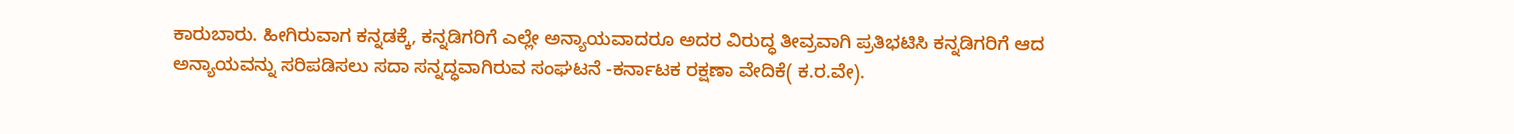ಕಾರುಬಾರು. ಹೀಗಿರುವಾಗ ಕನ್ನಡಕ್ಕೆ, ಕನ್ನಡಿಗರಿಗೆ ಎಲ್ಲೇ ಅನ್ಯಾಯವಾದರೂ ಅದರ ವಿರುದ್ಧ ತೀವ್ರವಾಗಿ ಪ್ರತಿಭಟಿಸಿ ಕನ್ನಡಿಗರಿಗೆ ಆದ ಅನ್ಯಾಯವನ್ನು ಸರಿಪಡಿಸಲು ಸದಾ ಸನ್ನದ್ಧವಾಗಿರುವ ಸಂಘಟನೆ -ಕರ್ನಾಟಕ ರಕ್ಷಣಾ ವೇದಿಕೆ( ಕ.ರ.ವೇ).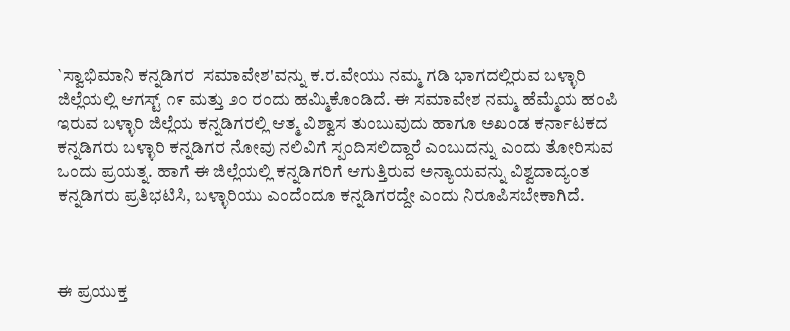`ಸ್ವಾಭಿಮಾನಿ ಕನ್ನಡಿಗರ  ಸಮಾವೇಶ'ವನ್ನು ಕ.ರ.ವೇಯು ನಮ್ಮ ಗಡಿ ಭಾಗದಲ್ಲಿರುವ ಬಳ್ಳಾರಿ ಜಿಲ್ಲೆಯಲ್ಲಿ ಆಗಸ್ಟ್ ೧೯ ಮತ್ತು ೨೦ ರಂದು ಹಮ್ಮಿಕೊಂಡಿದೆ. ಈ ಸಮಾವೇಶ ನಮ್ಮ ಹೆಮ್ಮೆಯ ಹಂಪಿ ಇರುವ ಬಳ್ಳಾರಿ ಜಿಲ್ಲೆಯ ಕನ್ನಡಿಗರಲ್ಲಿ ಆತ್ಮ ವಿಶ್ವಾಸ ತುಂಬುವುದು ಹಾಗೂ ಅಖಂಡ ಕರ್ನಾಟಕದ ಕನ್ನಡಿಗರು ಬಳ್ಳಾರಿ ಕನ್ನಡಿಗರ ನೋವು ನಲಿವಿಗೆ ಸ್ಪಂದಿಸಲಿದ್ದಾರೆ ಎಂಬುದನ್ನು ಎಂದು ತೋರಿಸುವ ಒಂದು ಪ್ರಯತ್ನ. ಹಾಗೆ ಈ ಜಿಲ್ಲೆಯಲ್ಲಿ ಕನ್ನಡಿಗರಿಗೆ ಆಗುತ್ತಿರುವ ಅನ್ಯಾಯವನ್ನು ವಿಶ್ವದಾದ್ಯಂತ ಕನ್ನಡಿಗರು ಪ್ರತಿಭಟಿಸಿ, ಬಳ್ಳಾರಿಯು ಎಂದೆಂದೂ ಕನ್ನಡಿಗರದ್ದೇ ಎಂದು ನಿರೂಪಿಸಬೇಕಾಗಿದೆ.



ಈ ಪ್ರಯುಕ್ತ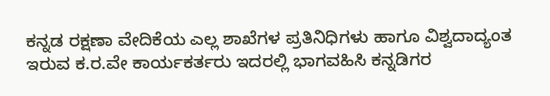ಕನ್ನಡ ರಕ್ಷಣಾ ವೇದಿಕೆಯ ಎಲ್ಲ ಶಾಖೆಗಳ ಪ್ರತಿನಿಧಿಗಳು ಹಾಗೂ ವಿಶ್ವದಾದ್ಯಂತ ಇರುವ ಕ.ರ.ವೇ ಕಾರ್ಯಕರ್ತರು ಇದರಲ್ಲಿ ಭಾಗವಹಿಸಿ ಕನ್ನಡಿಗರ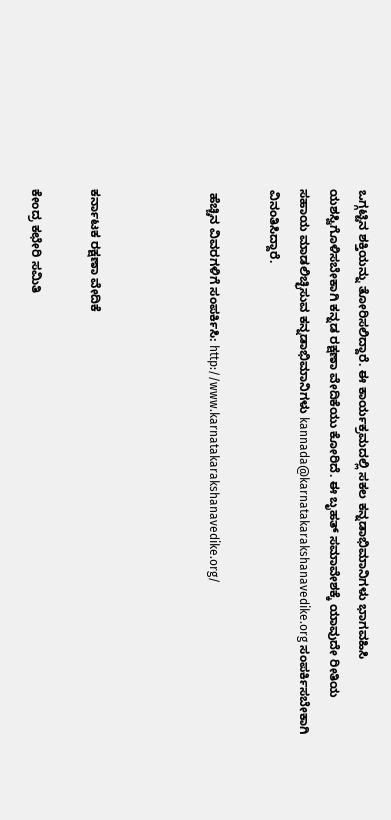ಒಗ್ಗಟ್ಟಿನ ಶಕ್ತಿಯನ್ನು ತೋರಿಸಲಿದ್ದಾರೆ. ಈ ಕಾರ್ಯಕ್ರಮದಲ್ಲಿ ಸಕಲ ಕನ್ನಡಾಭಿಮಾನಿಗಳು ಭಾಗವಹಿಸಿ ಯಶಸ್ವಿಗೊಳಿಸಬೇಕಾಗಿ ಕನ್ನಡ ರಕ್ಷಣಾ ವೇದಿಕೆಯು ಕೋರಿದೆ. ಈ ಬೃಹತ್ ಸಮಾವೇಶಕ್ಕೆ ಯಾವುದೇ ರೀತಿಯ ಸಹಾಯ ಮಾಡಲಿಚ್ಛಿಸುವ ಕನ್ನಡಾಭಿಮಾನಿಗಳು kannada@karnatakarakshanavedike.org ಸಂಪರ್ಕಿಸಬೇಕಾಗಿ ವಿನಂತಿಸಿದ್ದಾರೆ.

 ಹೆಚ್ಚಿನ ವಿವರಗಳಿಗೆ ಸಂಪರ್ಕಿಸಿ: http://www.karnatakarakshanavedike.org/



ಕರ್ನಾಟಕ ರಕ್ಷಣಾ ವೇದಿಕೆ

ಕೇಂದ್ರ ಕಛೇರಿ ಸಮಿತಿ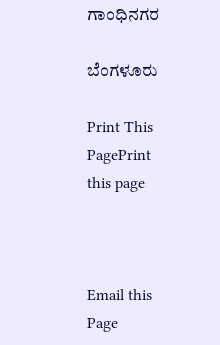ಗಾಂಧಿನಗರ

ಬೆಂಗಳೂರು

Print This PagePrint this page



Email this Page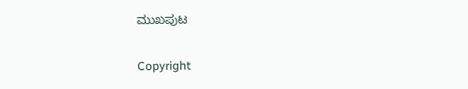ಮುಖಪುಟ

Copyright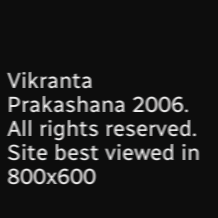Vikranta Prakashana 2006. All rights reserved.
Site best viewed in 800x600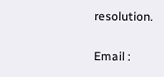resolution.

Email :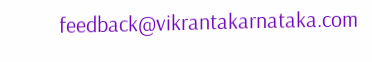feedback@vikrantakarnataka.com